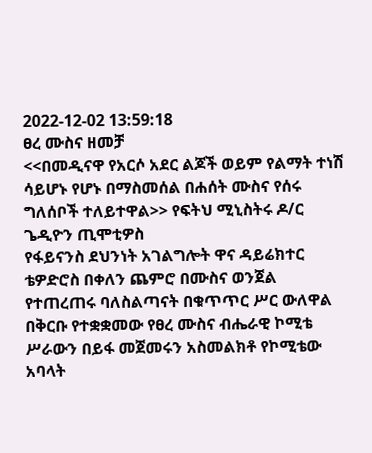2022-12-02 13:59:18
ፀረ ሙስና ዘመቻ
<<በመዲናዋ የአርሶ አደር ልጆች ወይም የልማት ተነሽ ሳይሆኑ የሆኑ በማስመሰል በሐሰት ሙስና የሰሩ ግለሰቦች ተለይተዋል>> የፍትህ ሚኒስትሩ ዶ/ር ጌዲዮን ጢሞቲዎስ
የፋይናንስ ደህንነት አገልግሎት ዋና ዳይሬክተር ቴዎድሮስ በቀለን ጨምሮ በሙስና ወንጀል የተጠረጠሩ ባለስልጣናት በቁጥጥር ሥር ውለዋል
በቅርቡ የተቋቋመው የፀረ ሙስና ብሔራዊ ኮሚቴ ሥራውን በይፋ መጀመሩን አስመልክቶ የኮሚቴው አባላት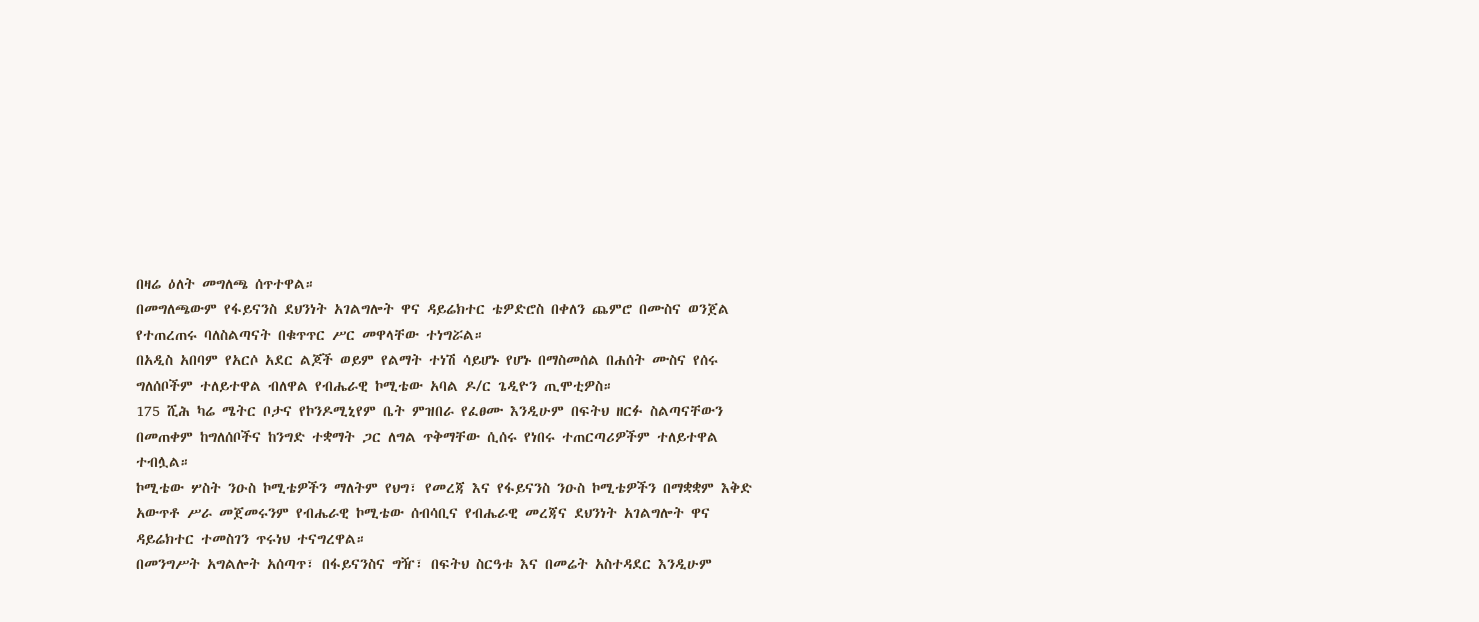በዛሬ ዕለት መግለጫ ሰጥተዋል።
በመግለጫውም የፋይናንስ ደህንነት አገልግሎት ዋና ዳይሬክተር ቴዎድሮስ በቀለን ጨምሮ በሙስና ወንጀል የተጠረጠሩ ባለስልጣናት በቁጥጥር ሥር መዋላቸው ተነግሯል።
በአዲስ አበባም የአርሶ አደር ልጆች ወይም የልማት ተነሽ ሳይሆኑ የሆኑ በማስመሰል በሐሰት ሙስና የሰሩ ግለሰቦችም ተለይተዋል ብለዋል የብሔራዊ ኮሚቴው አባል ዶ/ር ጌዲዮን ጢሞቲዎስ።
175 ሺሕ ካሬ ሜትር ቦታና የኮንዶሚኒየም ቤት ምዝበራ የፈፀሙ እንዲሁም በፍትህ ዘርፉ ስልጣናቸውን በመጠቀም ከግለሰቦችና ከንግድ ተቋማት ጋር ለግል ጥቅማቸው ሲሰሩ የነበሩ ተጠርጣሪዎችም ተለይተዋል ተብሏል።
ኮሚቴው ሦስት ንዑስ ኮሚቴዎችን ማለትም የህግ፣ የመረጃ እና የፋይናንስ ንዑስ ኮሚቴዎችን በማቋቋም እቅድ አውጥቶ ሥራ መጀመሩንም የብሔራዊ ኮሚቴው ሰብሳቢና የብሔራዊ መረጃና ደህንነት አገልግሎት ዋና ዳይሬክተር ተመስገን ጥሩነህ ተናግረዋል።
በመንግሥት አግልሎት አሰጣጥ፣ በፋይናንስና ግዥ፣ በፍትህ ስርዓቱ እና በመሬት አስተዳደር እንዲሁም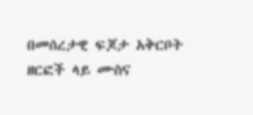በመሰረታዊ ፍጆታ አቅርቦት ዘርፎች ላይ ሙስና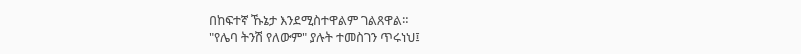በከፍተኛ ኹኔታ እንደሚስተዋልም ገልጸዋል።
"የሌባ ትንሽ የለውም" ያሉት ተመስገን ጥሩነህ፤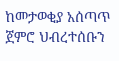ከመታወቂያ አሰጣጥ ጀምሮ ህብረተሰቡን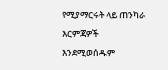የሚያማርሩት ላይ ጠንካራ እርምጃዎች እንደሚወሰዱም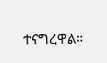ተናግረዋል።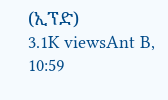(ኢፕድ)
3.1K viewsAnt B, 10:59